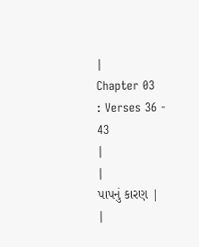|
Chapter 03
: Verses 36 - 43
|
|
પાપનું કારણ |
|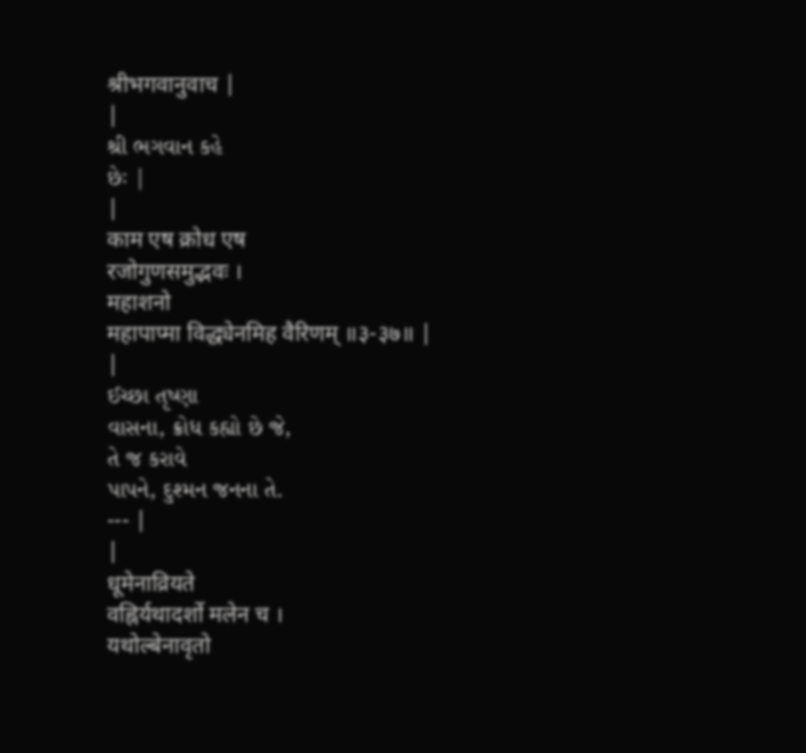श्रीभगवानुवाच |
|
શ્રી ભગવાન કહે
છેઃ |
|
काम एष क्रोध एष
रजोगुणसमुद्भवः ।
महाशनो
महापाप्मा विद्ध्येनमिह वैरिणम् ॥३-३७॥ |
|
ઈચ્છા તૃષ્ણા
વાસના, ક્રોધ કહ્યો છે જે,
તે જ કરાવે
પાપને, દુશ્મન જનના તે.
--- |
|
धूमेनाव्रियते
वह्निर्यथादर्शो मलेन च ।
यथोल्बेनावृतो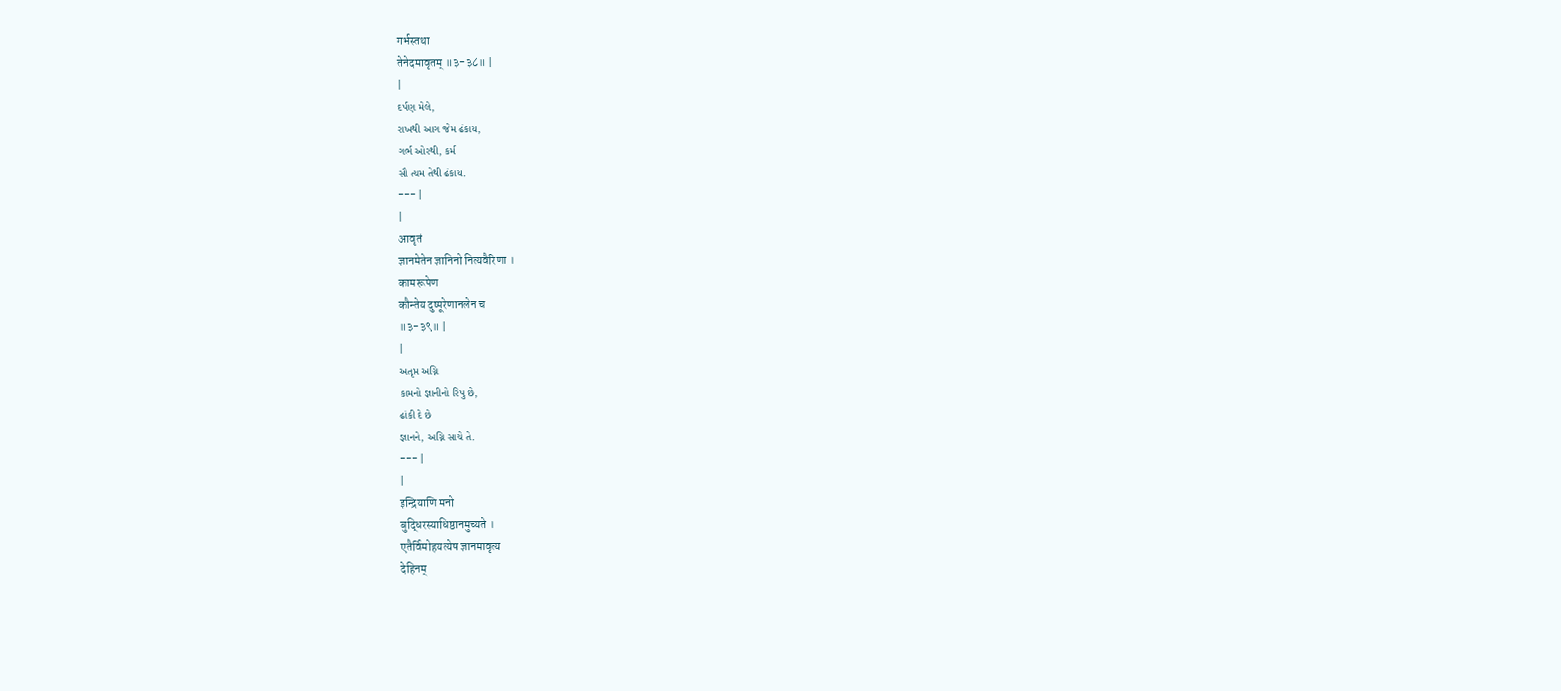गर्भस्तथा
तेनेदमावृतम् ॥३-३८॥ |
|
દર્પણ મેલે,
રાખથી આગ જેમ ઢંકાય,
ગર્ભ ઓરથી, કર્મ
સૌ ત્યમ તેથી ઢંકાય.
--- |
|
आवृतं
ज्ञानमेतेन ज्ञानिनो नित्यवैरिणा ।
कामरूपेण
कौन्तेय दुष्पूरेणानलेन च
॥३-३९॥ |
|
અતૃપ્ત અગ્નિ
કામનો જ્ઞાનીનો રિપુ છે,
ઢાંકી દે છે
જ્ઞાનને, અગ્નિ સાચે તે.
--- |
|
इन्द्रियाणि मनो
बुद्धिरस्याधिष्ठानमुच्यते ।
एतैर्विमोहयत्येष ज्ञानमावृत्य
देहिनम्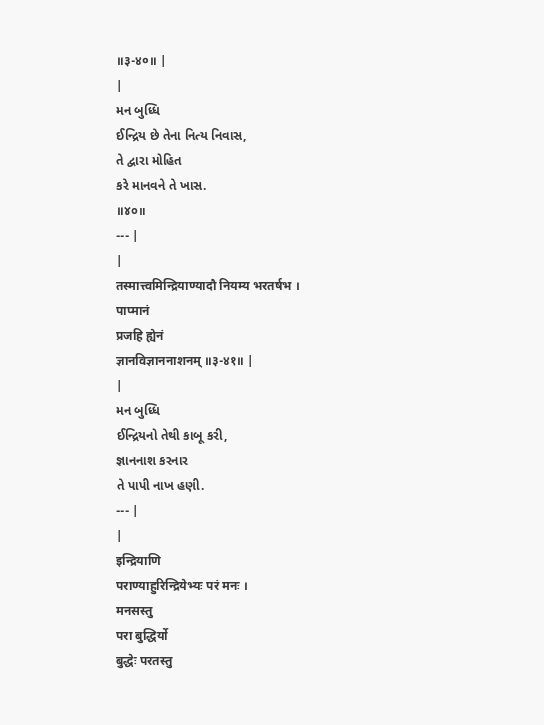॥३-४०॥ |
|
મન બુધ્ધિ
ઈન્દ્રિય છે તેના નિત્ય નિવાસ,
તે દ્વારા મોહિત
કરે માનવને તે ખાસ.
॥૪૦॥
--- |
|
तस्मात्त्वमिन्द्रियाण्यादौ नियम्य भरतर्षभ ।
पाप्मानं
प्रजहि ह्येनं
ज्ञानविज्ञाननाशनम् ॥३-४१॥ |
|
મન બુધ્ધિ
ઈન્દ્રિયનો તેથી કાબૂ કરી,
જ્ઞાનનાશ કરનાર
તે પાપી નાખ હણી.
--- |
|
इन्द्रियाणि
पराण्याहुरिन्द्रियेभ्यः परं मनः ।
मनसस्तु
परा बुद्धिर्यो
बुद्धेः परतस्तु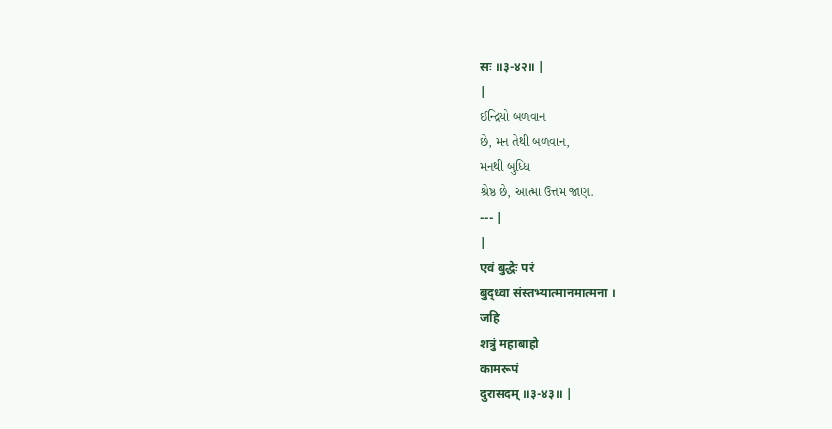सः ॥३-४२॥ |
|
ઈન્દ્રિયો બળવાન
છે, મન તેથી બળવાન,
મનથી બુધ્ધિ
શ્રેષ્ઠ છે, આત્મા ઉત્તમ જાણ.
--- |
|
एवं बुद्धेः परं
बुद्ध्वा संस्तभ्यात्मानमात्मना ।
जहि
शत्रुं महाबाहो
कामरूपं
दुरासदम् ॥३-४३॥ |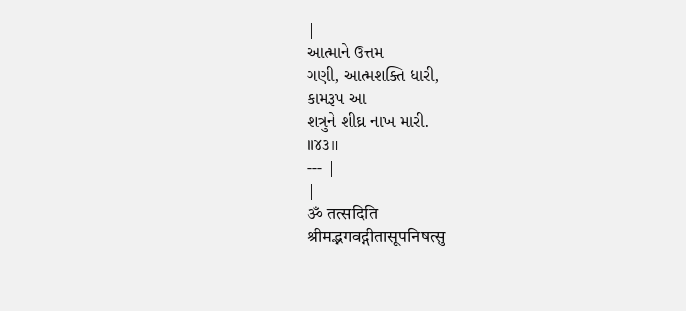|
આત્માને ઉત્તમ
ગણી, આત્મશક્તિ ધારી,
કામરૂપ આ
શત્રુને શીઘ્ર નાખ મારી.
॥૪૩॥
--- |
|
ॐ तत्सदिति
श्रीमद्भगवद्गीतासूपनिषत्सु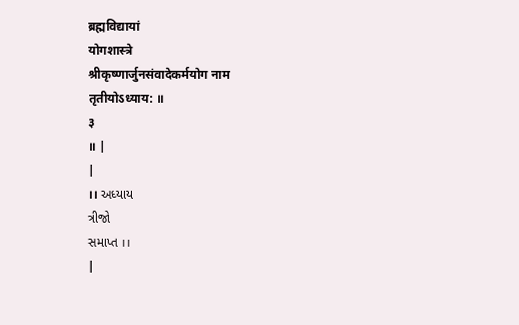ब्रह्मविद्यायां
योगशास्त्रे
श्रीकृष्णार्जुनसंवादेकर्मयोग नाम
तृतीयोऽध्याय: ॥
३
॥ |
|
।। અધ્યાય
ત્રીજો
સમાપ્ત ।।
|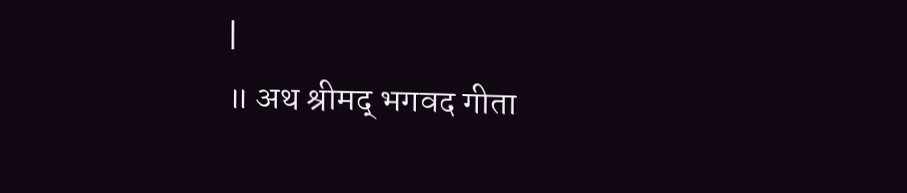|
॥ अथ श्रीमद् भगवद गीता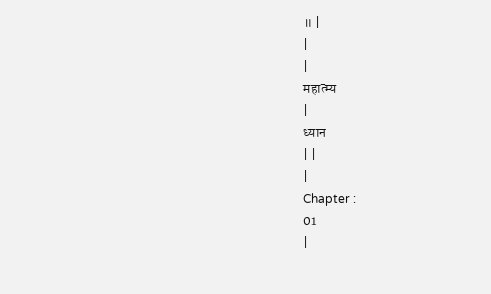॥ |
|
|
महात्म्य
|
ध्यान
| |
|
Chapter :
01
|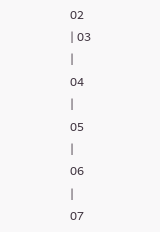02
| 03
|
04
|
05
|
06
|
07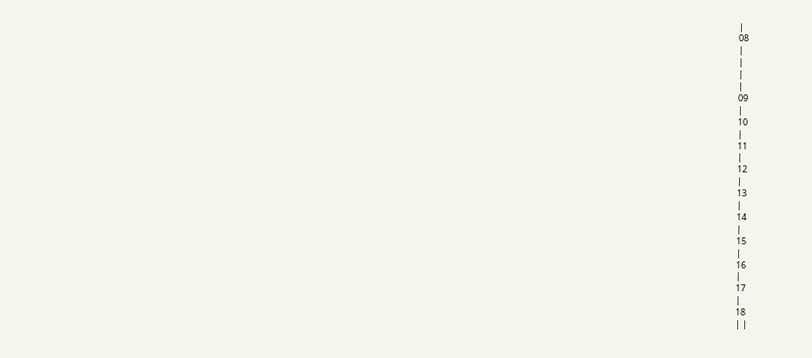|
08
|
|
|
|
09
|
10
|
11
|
12
|
13
|
14
|
15
|
16
|
17
|
18
| |